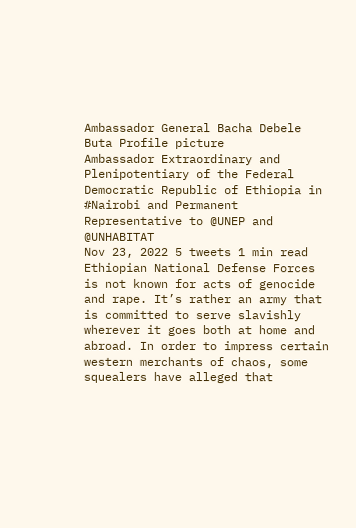Ambassador General Bacha Debele Buta Profile picture
Ambassador Extraordinary and Plenipotentiary of the Federal Democratic Republic of Ethiopia in #Nairobi and Permanent Representative to @UNEP and @UNHABITAT
Nov 23, 2022 5 tweets 1 min read
Ethiopian National Defense Forces is not known for acts of genocide and rape. It’s rather an army that is committed to serve slavishly wherever it goes both at home and abroad. In order to impress certain western merchants of chaos, some squealers have alleged that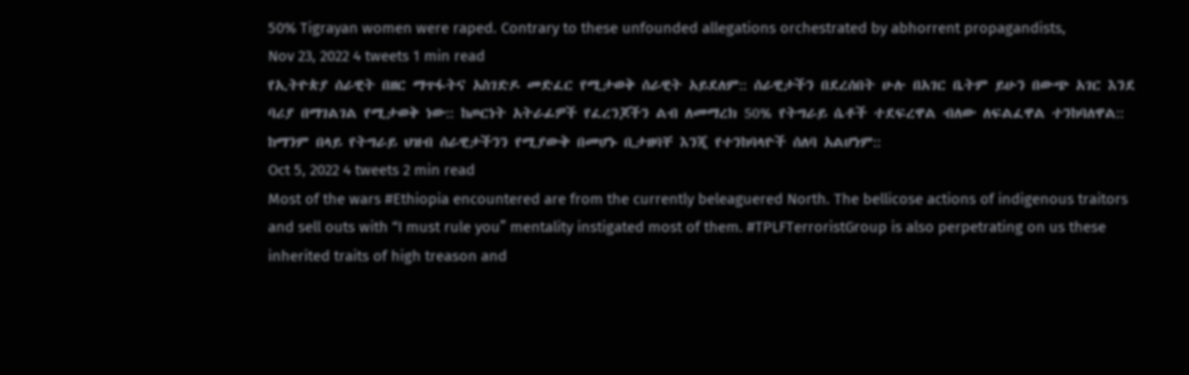50% Tigrayan women were raped. Contrary to these unfounded allegations orchestrated by abhorrent propagandists,
Nov 23, 2022 4 tweets 1 min read
የኢትዮጵያ ሰራዊት በዘር ማጥፋትና አስገድዶ መድፈር የሚታወቅ ሰራዊት አይደለም:: ሰራዊታችን በደረሰበት ሁሉ በአገር ቤትም ይሁን በውጭ አገር እንደ ባሪያ በማገልገል የሚታወቅ ነው:: ከጦርነት አትራፊዎች የፈረንጆችን ልብ ለመማረክ 50% የትግራይ ሴቶች ተደፍረዋል ብለው ለፍልፈዋል ተንከባለዋል:: ከማንም በላይ የትግራይ ህዝብ ሰራዊታችንን የሚያውቅ በመሆኑ ቢታዘባቸ እንጂ የተንከባላዮች ሰለባ አልሆነም::
Oct 5, 2022 4 tweets 2 min read
Most of the wars #Ethiopia encountered are from the currently beleaguered North. The bellicose actions of indigenous traitors and sell outs with “I must rule you” mentality instigated most of them. #TPLFTerroristGroup is also perpetrating on us these inherited traits of high treason and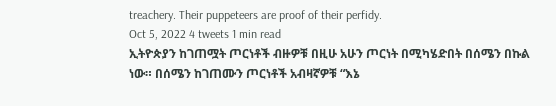treachery. Their puppeteers are proof of their perfidy.
Oct 5, 2022 4 tweets 1 min read
ኢትዮጵያን ከገጠሟት ጦርነቶች ብዙዎቹ በዚሁ አሁን ጦርነት በሚካሄድበት በሰሜን በኩል ነው። በሰሜን ከገጠሙን ጦርነቶች አብዛኛዎቹ “እኔ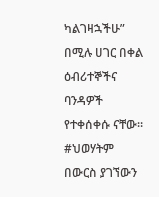ካልገዛኋችሁ” በሚሉ ሀገር በቀል ዕብሪተኞችና ባንዳዎች የተቀሰቀሱ ናቸው። #ህወሃትም በውርስ ያገኘውን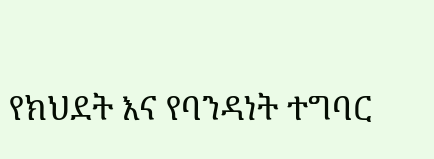የክህደት እና የባንዳነት ተግባር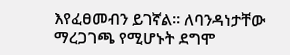እየፈፀመብን ይገኛል። ለባንዳነታቸው ማረጋገጫ የሚሆኑት ደግሞ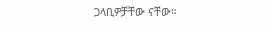ጋላቢዎቻቸው ናቸው።